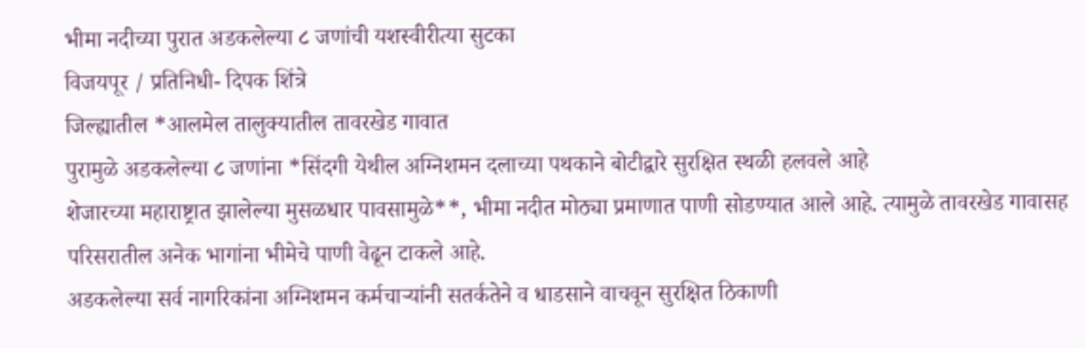भीमा नदीच्या पुरात अडकलेल्या ८ जणांची यशस्वीरीत्या सुटका
विजयपूर / प्रतिनिधी- दिपक शिंत्रे
जिल्ह्यातील *आलमेल तालुक्यातील तावरखेड गावात
पुरामुळे अडकलेल्या ८ जणांना *सिंदगी येथील अग्निशमन दलाच्या पथकाने बोटीद्वारे सुरक्षित स्थळी हलवले आहे
शेजारच्या महाराष्ट्रात झालेल्या मुसळधार पावसामुळे**, भीमा नदीत मोठ्या प्रमाणात पाणी सोडण्यात आले आहे. त्यामुळे तावरखेड गावासह परिसरातील अनेक भागांना भीमेचे पाणी वेढून टाकले आहे.
अडकलेल्या सर्व नागरिकांना अग्निशमन कर्मचाऱ्यांनी सतर्कतेने व धाडसाने वाचवून सुरक्षित ठिकाणी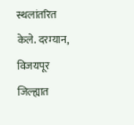स्थलांतरित केले. दरम्यान, विजयपूर जिल्ह्यात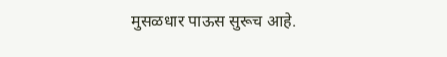मुसळधार पाऊस सुरूच आहे.